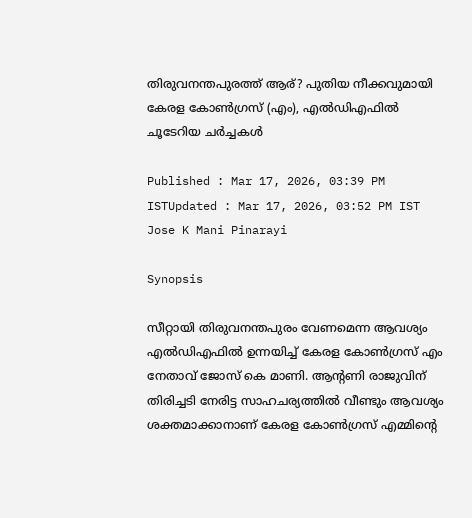തിരുവനന്തപുരത്ത് ആര്? പുതിയ നീക്കവുമായി കേരള കോൺഗ്രസ് (എം), എൽഡിഎഫിൽ ചൂടേറിയ ചർച്ചകൾ

Published : Mar 17, 2026, 03:39 PM ISTUpdated : Mar 17, 2026, 03:52 PM IST
Jose K Mani Pinarayi

Synopsis

സീറ്റായി തിരുവനന്തപുരം വേണമെന്ന ആവശ്യം എൽഡിഎഫില്‍ ഉന്നയിച്ച് കേരള കോൺഗ്രസ് എം നേതാവ് ജോസ് കെ മാണി. ആന്റണി രാജുവിന് തിരിച്ചടി നേരിട്ട സാഹചര്യത്തിൽ വീണ്ടും ആവശ്യം ശക്തമാക്കാനാണ് കേരള കോൺഗ്രസ് എമ്മിന്റെ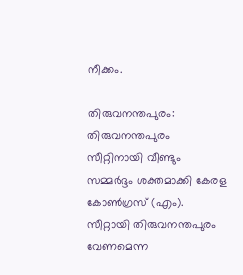നീക്കം.

തിരുവനന്തപുരം: തിരുവനന്തപുരം സീറ്റിനായി വീണ്ടും സമ്മർദ്ദം ശക്തമാക്കി കേരള കോൺഗ്രസ് (എം). സീറ്റായി തിരുവനന്തപുരം വേണമെന്ന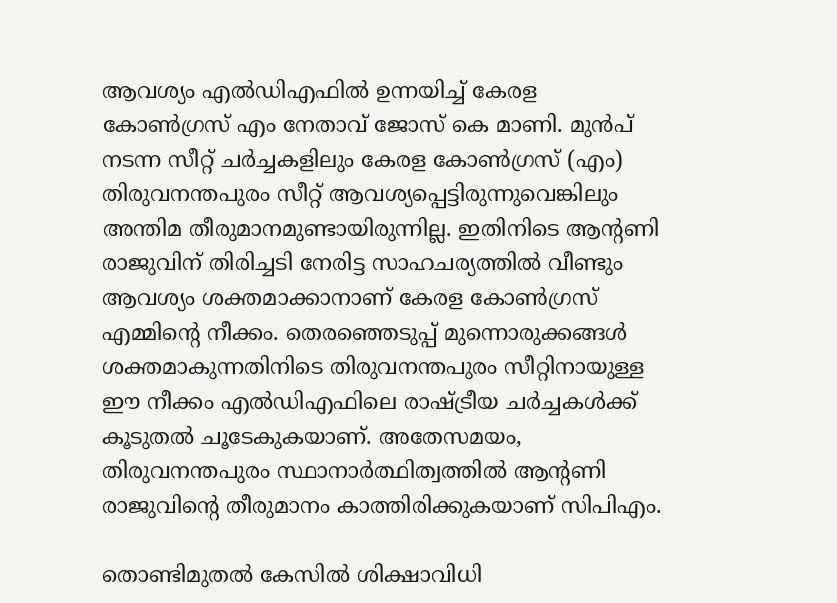ആവശ്യം എൽഡിഎഫില്‍ ഉന്നയിച്ച് കേരള കോൺഗ്രസ് എം നേതാവ് ജോസ് കെ മാണി. മുൻപ് നടന്ന സീറ്റ് ചർച്ചകളിലും കേരള കോൺഗ്രസ് (എം) തിരുവനന്തപുരം സീറ്റ് ആവശ്യപ്പെട്ടിരുന്നുവെങ്കിലും അന്തിമ തീരുമാനമുണ്ടായിരുന്നില്ല. ഇതിനിടെ ആന്റണി രാജുവിന് തിരിച്ചടി നേരിട്ട സാഹചര്യത്തിൽ വീണ്ടും ആവശ്യം ശക്തമാക്കാനാണ് കേരള കോൺഗ്രസ് എമ്മിന്റെ നീക്കം. തെരഞ്ഞെടുപ്പ് മുന്നൊരുക്കങ്ങൾ ശക്തമാകുന്നതിനിടെ തിരുവനന്തപുരം സീറ്റിനായുള്ള ഈ നീക്കം എൽഡിഎഫിലെ രാഷ്ട്രീയ ചർച്ചകൾക്ക് കൂടുതൽ ചൂടേകുകയാണ്. അതേസമയം, തിരുവനന്തപുരം സ്ഥാനാർത്ഥിത്വത്തില്‍ ആന്റണി രാജുവിന്റെ തീരുമാനം കാത്തിരിക്കുകയാണ് സിപിഎം.

തൊണ്ടിമുതൽ കേസിൽ ശിക്ഷാവിധി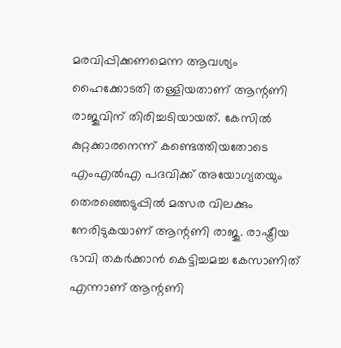മരവിപ്പിക്കണമെന്ന ആവശ്യം ഹൈക്കോടതി തള്ളിയതാണ് ആന്റണി രാജുവിന് തിരിച്ചടിയായത്. കേസിൽ കുറ്റക്കാരനെന്ന് കണ്ടെത്തിയതോടെ എംഎൽഎ പദവിക്ക് അയോഗ്യതയും തെരഞ്ഞെടുപ്പിൽ മത്സര വിലക്കും നേരിടുകയാണ് ആന്റണി രാജു. രാഷ്ട്രീയ ഭാവി തകർക്കാൻ കെട്ടിച്ചമച്ച കേസാണിത് എന്നാണ് ആന്റണി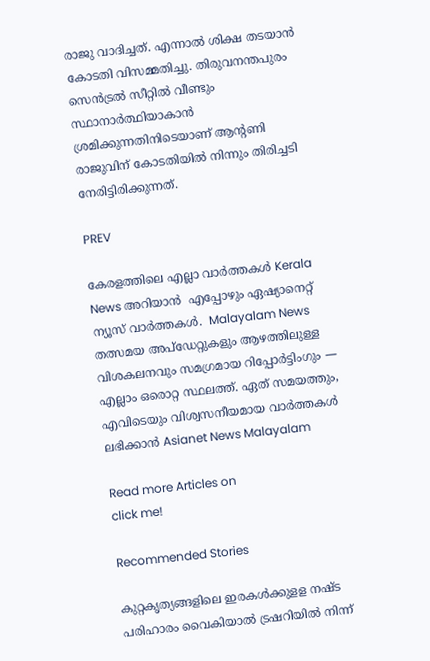രാജു വാദിച്ചത്. എന്നാല്‍ ശിക്ഷ തടയാൻ കോടതി വിസമ്മതിച്ചു. തിരുവനന്തപുരം സെൻട്രൽ സീറ്റിൽ വീണ്ടും സ്ഥാനാർത്ഥിയാകാൻ ശ്രമിക്കുന്നതിനിടെയാണ് ആന്‍റണി രാജുവിന് കോടതിയിൽ നിന്നും തിരിച്ചടി നേരിട്ടിരിക്കുന്നത്.

PREV

കേരളത്തിലെ എല്ലാ വാർത്തകൾ Kerala News അറിയാൻ  എപ്പോഴും ഏഷ്യാനെറ്റ് ന്യൂസ് വാർത്തകൾ.  Malayalam News   തത്സമയ അപ്‌ഡേറ്റുകളും ആഴത്തിലുള്ള വിശകലനവും സമഗ്രമായ റിപ്പോർട്ടിംഗും — എല്ലാം ഒരൊറ്റ സ്ഥലത്ത്. ഏത് സമയത്തും, എവിടെയും വിശ്വസനീയമായ വാർത്തകൾ ലഭിക്കാൻ Asianet News Malayalam

Read more Articles on
click me!

Recommended Stories

കുറ്റകൃത്യങ്ങളിലെ ഇരകൾക്കുളള നഷ്ട പരിഹാരം വൈകിയാൽ ട്രഷറിയിൽ നിന്ന്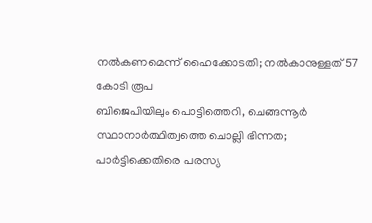നൽകണമെന്ന് ഹൈക്കോടതി; നൽകാനുള്ളത് 57 കോടി രൂപ
ബിജെപിയിലും പൊട്ടിത്തെറി, ചെങ്ങന്നൂർ സ്ഥാനാർത്ഥിത്വത്തെ ചൊല്ലി ഭിന്നത; പാര്‍ട്ടിക്കെതിരെ പരസ്യ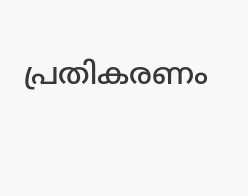പ്രതികരണം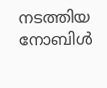നടത്തിയ നോബിള്‍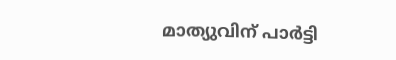മാത്യുവിന് പാർട്ടി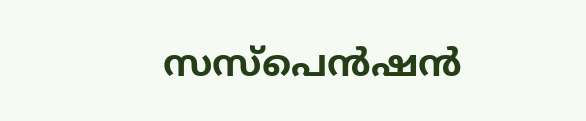സസ്പെന്‍ഷൻ